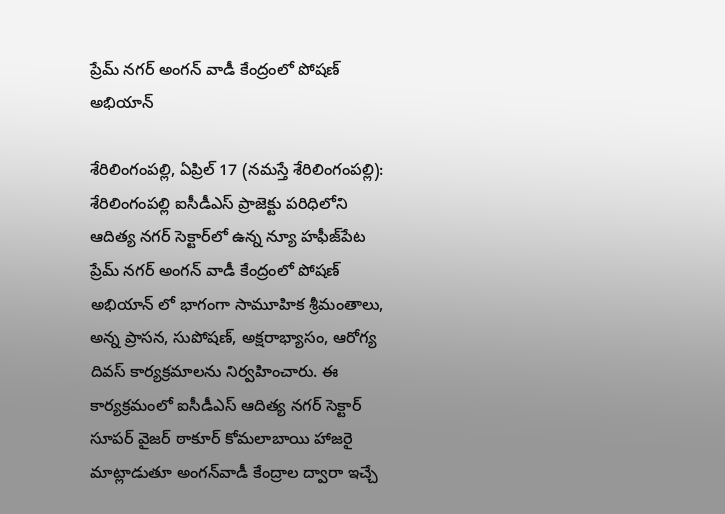ప్రేమ్ న‌గ‌ర్ అంగ‌న్ వాడీ కేంద్రంలో పోష‌ణ్ అభియాన్

శేరిలింగంప‌ల్లి, ఏప్రిల్ 17 (న‌మ‌స్తే శేరిలింగంప‌ల్లి): శేరిలింగంప‌ల్లి ఐసీడీఎస్ ప్రాజెక్టు ప‌రిధిలోని ఆదిత్య న‌గ‌ర్ సెక్టార్‌లో ఉన్న న్యూ హ‌ఫీజ్‌పేట ప్రేమ్ న‌గ‌ర్ అంగ‌న్ వాడీ కేంద్రంలో పోష‌ణ్ అభియాన్ లో భాగంగా సామూహిక శ్రీ‌మంతాలు, అన్న ప్రాస‌న‌, సుపోష‌ణ్‌, అక్ష‌రాభ్యాసం, ఆరోగ్య దివ‌స్ కార్య‌క్ర‌మాల‌ను నిర్వ‌హించారు. ఈ కార్య‌క్ర‌మంలో ఐసీడీఎస్ ఆదిత్య న‌గ‌ర్ సెక్టార్ సూప‌ర్ వైజ‌ర్ ఠాకూర్ కోమ‌లాబాయి హాజ‌రై మాట్లాడుతూ అంగ‌న్‌వాడీ కేంద్రాల ద్వారా ఇచ్చే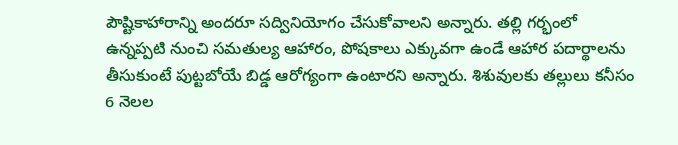పౌష్టికాహారాన్ని అంద‌రూ స‌ద్వినియోగం చేసుకోవాల‌ని అన్నారు. త‌ల్లి గ‌ర్భంలో ఉన్న‌ప్ప‌టి నుంచి స‌మ‌తుల్య ఆహారం, పోష‌కాలు ఎక్కువ‌గా ఉండే ఆహార ప‌దార్థాల‌ను తీసుకుంటే పుట్ట‌బోయే బిడ్డ ఆరోగ్యంగా ఉంటార‌ని అన్నారు. శిశువుల‌కు త‌ల్లులు క‌నీసం 6 నెల‌ల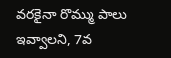వ‌ర‌కైనా రొమ్ము పాలు ఇవ్వాల‌ని, 7వ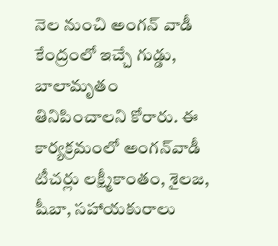నెల నుంచి అంగ‌న్ వాడీ కేంద్రంలో ఇచ్చే గుడ్డు, బాలామృతం తినిపించాల‌ని కోరారు. ఈ కార్య‌క్ర‌మంలో అంగ‌న్‌వాడీ టీచ‌ర్లు ల‌క్ష్మీకాంతం, శైల‌జ‌, షీబా, స‌హాయ‌కురాలు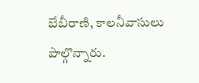బేబీరాణి, కాల‌నీవాసులు పాల్గొన్నారు.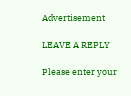Advertisement

LEAVE A REPLY

Please enter your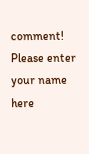comment!
Please enter your name here